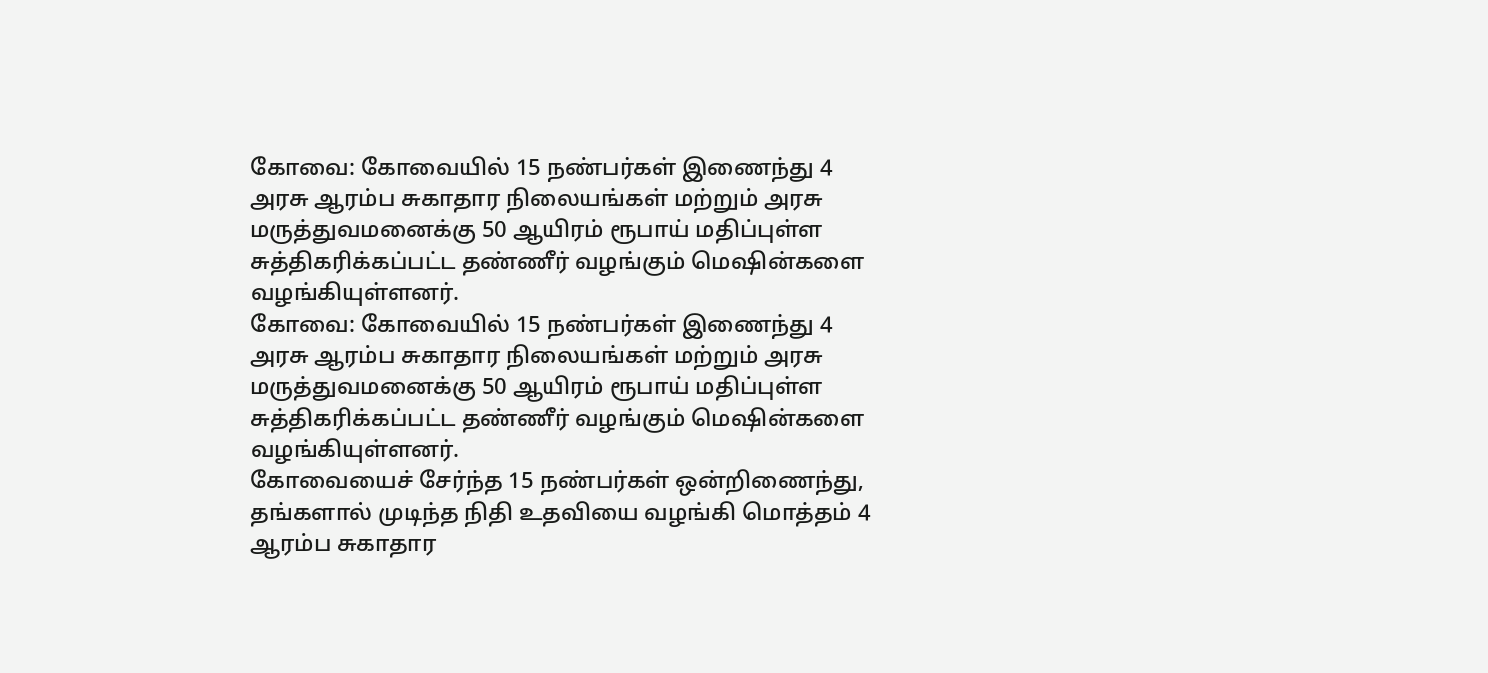கோவை: கோவையில் 15 நண்பர்கள் இணைந்து 4 அரசு ஆரம்ப சுகாதார நிலையங்கள் மற்றும் அரசு மருத்துவமனைக்கு 50 ஆயிரம் ரூபாய் மதிப்புள்ள சுத்திகரிக்கப்பட்ட தண்ணீர் வழங்கும் மெஷின்களை வழங்கியுள்ளனர்.
கோவை: கோவையில் 15 நண்பர்கள் இணைந்து 4 அரசு ஆரம்ப சுகாதார நிலையங்கள் மற்றும் அரசு மருத்துவமனைக்கு 50 ஆயிரம் ரூபாய் மதிப்புள்ள சுத்திகரிக்கப்பட்ட தண்ணீர் வழங்கும் மெஷின்களை வழங்கியுள்ளனர்.
கோவையைச் சேர்ந்த 15 நண்பர்கள் ஒன்றிணைந்து, தங்களால் முடிந்த நிதி உதவியை வழங்கி மொத்தம் 4 ஆரம்ப சுகாதார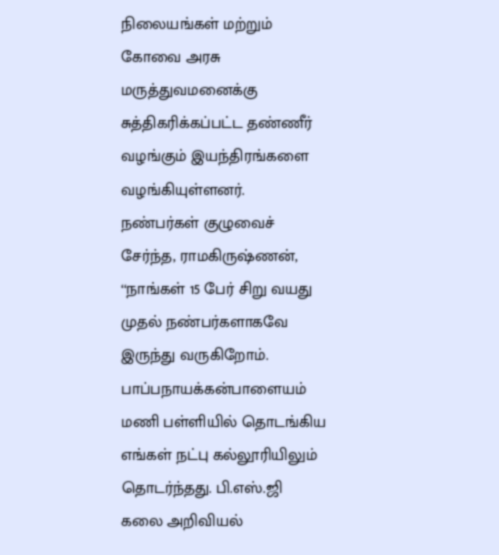நிலையங்கள் மற்றும் கோவை அரசு மருத்துவமனைக்கு சுத்திகரிக்கப்பட்ட தண்ணீர் வழங்கும் இயந்திரங்களை வழங்கியுள்ளனர்.
நண்பர்கள் குழுவைச் சேர்ந்த, ராமகிருஷ்ணன், ‘‘நாங்கள் 15 பேர் சிறு வயது முதல் நண்பர்களாகவே இருந்து வருகிறோம். பாப்பநாயக்கன்பாளையம் மணி பள்ளியில் தொடங்கிய எங்கள் நட்பு கல்லூரியிலும் தொடர்ந்தது. பி.எஸ்.ஜி கலை அறிவியல்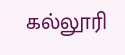கல்லூரி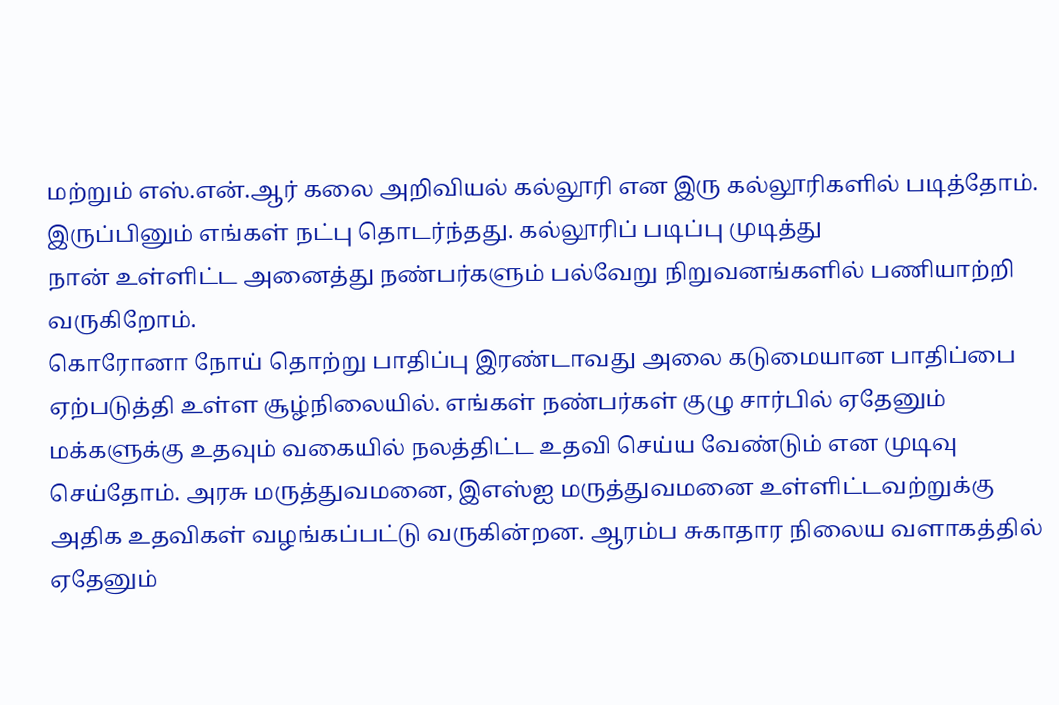மற்றும் எஸ்.என்.ஆர் கலை அறிவியல் கல்லூரி என இரு கல்லூரிகளில் படித்தோம். இருப்பினும் எங்கள் நட்பு தொடர்ந்தது. கல்லூரிப் படிப்பு முடித்து
நான் உள்ளிட்ட அனைத்து நண்பர்களும் பல்வேறு நிறுவனங்களில் பணியாற்றி வருகிறோம்.
கொரோனா நோய் தொற்று பாதிப்பு இரண்டாவது அலை கடுமையான பாதிப்பை ஏற்படுத்தி உள்ள சூழ்நிலையில். எங்கள் நண்பர்கள் குழு சார்பில் ஏதேனும் மக்களுக்கு உதவும் வகையில் நலத்திட்ட உதவி செய்ய வேண்டும் என முடிவு செய்தோம். அரசு மருத்துவமனை, இஎஸ்ஐ மருத்துவமனை உள்ளிட்டவற்றுக்கு அதிக உதவிகள் வழங்கப்பட்டு வருகின்றன. ஆரம்ப சுகாதார நிலைய வளாகத்தில் ஏதேனும்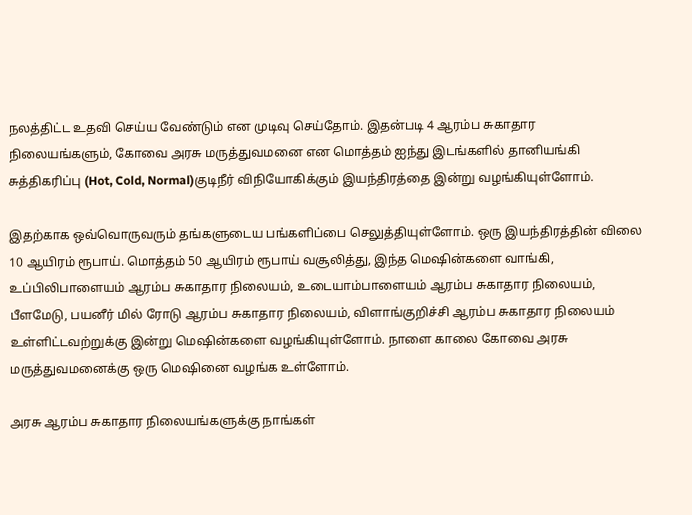நலத்திட்ட உதவி செய்ய வேண்டும் என முடிவு செய்தோம். இதன்படி 4 ஆரம்ப சுகாதார நிலையங்களும், கோவை அரசு மருத்துவமனை என மொத்தம் ஐந்து இடங்களில் தானியங்கி சுத்திகரிப்பு (Hot, Cold, Normal)குடிநீர் விநியோகிக்கும் இயந்திரத்தை இன்று வழங்கியுள்ளோம்.

இதற்காக ஒவ்வொருவரும் தங்களுடைய பங்களிப்பை செலுத்தியுள்ளோம். ஒரு இயந்திரத்தின் விலை 10 ஆயிரம் ரூபாய். மொத்தம் 50 ஆயிரம் ரூபாய் வசூலித்து, இந்த மெஷின்களை வாங்கி, உப்பிலிபாளையம் ஆரம்ப சுகாதார நிலையம், உடையாம்பாளையம் ஆரம்ப சுகாதார நிலையம், பீளமேடு, பயனீர் மில் ரோடு ஆரம்ப சுகாதார நிலையம், விளாங்குறிச்சி ஆரம்ப சுகாதார நிலையம் உள்ளிட்டவற்றுக்கு இன்று மெஷின்களை வழங்கியுள்ளோம். நாளை காலை கோவை அரசு மருத்துவமனைக்கு ஒரு மெஷினை வழங்க உள்ளோம்.

அரசு ஆரம்ப சுகாதார நிலையங்களுக்கு நாங்கள்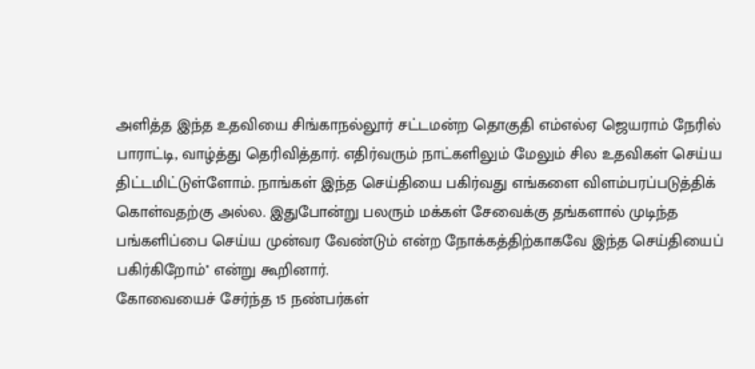அளித்த இந்த உதவியை சிங்காநல்லூர் சட்டமன்ற தொகுதி எம்எல்ஏ ஜெயராம் நேரில் பாராட்டி, வாழ்த்து தெரிவித்தார். எதிர்வரும் நாட்களிலும் மேலும் சில உதவிகள் செய்ய திட்டமிட்டுள்ளோம். நாங்கள் இந்த செய்தியை பகிர்வது எங்களை விளம்பரப்படுத்திக் கொள்வதற்கு அல்ல. இதுபோன்று பலரும் மக்கள் சேவைக்கு தங்களால் முடிந்த பங்களிப்பை செய்ய முன்வர வேண்டும் என்ற நோக்கத்திற்காகவே இந்த செய்தியைப் பகிர்கிறோம்'' என்று கூறினார்.
கோவையைச் சேர்ந்த 15 நண்பர்கள்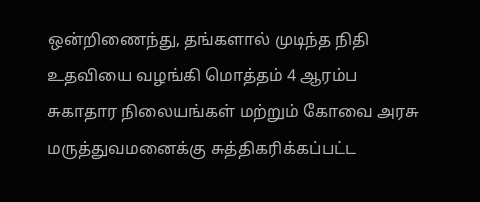ஒன்றிணைந்து, தங்களால் முடிந்த நிதி உதவியை வழங்கி மொத்தம் 4 ஆரம்ப சுகாதார நிலையங்கள் மற்றும் கோவை அரசு மருத்துவமனைக்கு சுத்திகரிக்கப்பட்ட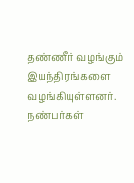தண்ணீர் வழங்கும் இயந்திரங்களை வழங்கியுள்ளனர்.
நண்பர்கள்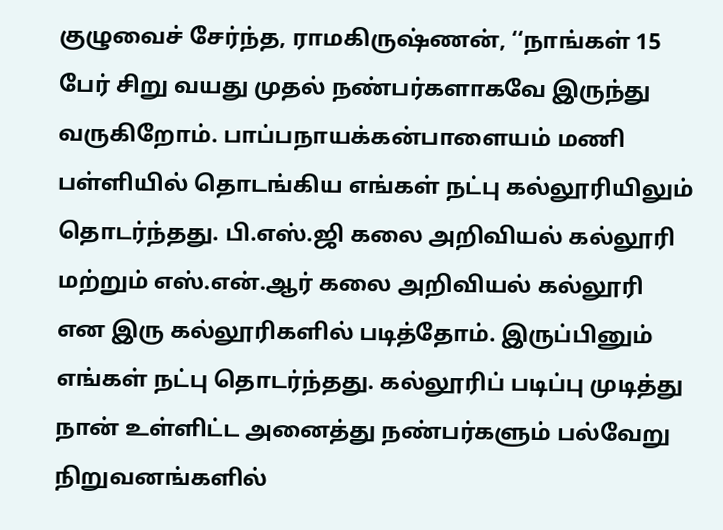குழுவைச் சேர்ந்த, ராமகிருஷ்ணன், ‘‘நாங்கள் 15 பேர் சிறு வயது முதல் நண்பர்களாகவே இருந்து வருகிறோம். பாப்பநாயக்கன்பாளையம் மணி பள்ளியில் தொடங்கிய எங்கள் நட்பு கல்லூரியிலும் தொடர்ந்தது. பி.எஸ்.ஜி கலை அறிவியல் கல்லூரி மற்றும் எஸ்.என்.ஆர் கலை அறிவியல் கல்லூரி என இரு கல்லூரிகளில் படித்தோம். இருப்பினும் எங்கள் நட்பு தொடர்ந்தது. கல்லூரிப் படிப்பு முடித்து
நான் உள்ளிட்ட அனைத்து நண்பர்களும் பல்வேறு நிறுவனங்களில்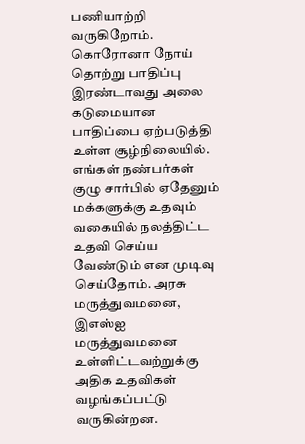பணியாற்றி வருகிறோம்.
கொரோனா நோய் தொற்று பாதிப்பு இரண்டாவது அலை கடுமையான பாதிப்பை ஏற்படுத்தி உள்ள சூழ்நிலையில். எங்கள் நண்பர்கள் குழு சார்பில் ஏதேனும் மக்களுக்கு உதவும் வகையில் நலத்திட்ட உதவி செய்ய வேண்டும் என முடிவு செய்தோம். அரசு மருத்துவமனை, இஎஸ்ஐ மருத்துவமனை உள்ளிட்டவற்றுக்கு அதிக உதவிகள் வழங்கப்பட்டு வருகின்றன.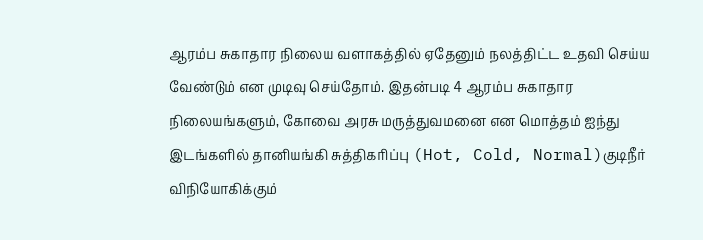ஆரம்ப சுகாதார நிலைய வளாகத்தில் ஏதேனும் நலத்திட்ட உதவி செய்ய வேண்டும் என முடிவு செய்தோம். இதன்படி 4 ஆரம்ப சுகாதார நிலையங்களும், கோவை அரசு மருத்துவமனை என மொத்தம் ஐந்து இடங்களில் தானியங்கி சுத்திகரிப்பு (Hot, Cold, Normal)குடிநீர் விநியோகிக்கும்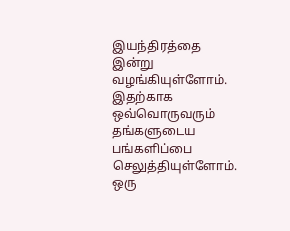இயந்திரத்தை இன்று வழங்கியுள்ளோம்.
இதற்காக ஒவ்வொருவரும் தங்களுடைய பங்களிப்பை செலுத்தியுள்ளோம். ஒரு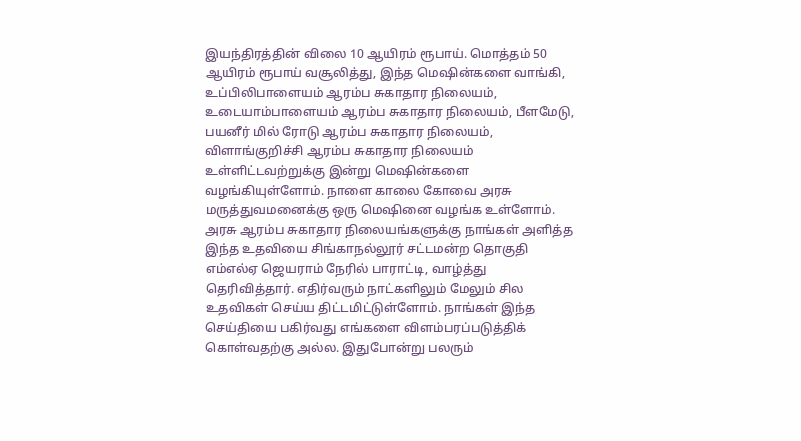இயந்திரத்தின் விலை 10 ஆயிரம் ரூபாய். மொத்தம் 50 ஆயிரம் ரூபாய் வசூலித்து, இந்த மெஷின்களை வாங்கி, உப்பிலிபாளையம் ஆரம்ப சுகாதார நிலையம், உடையாம்பாளையம் ஆரம்ப சுகாதார நிலையம், பீளமேடு, பயனீர் மில் ரோடு ஆரம்ப சுகாதார நிலையம், விளாங்குறிச்சி ஆரம்ப சுகாதார நிலையம் உள்ளிட்டவற்றுக்கு இன்று மெஷின்களை வழங்கியுள்ளோம். நாளை காலை கோவை அரசு மருத்துவமனைக்கு ஒரு மெஷினை வழங்க உள்ளோம்.
அரசு ஆரம்ப சுகாதார நிலையங்களுக்கு நாங்கள் அளித்த இந்த உதவியை சிங்காநல்லூர் சட்டமன்ற தொகுதி எம்எல்ஏ ஜெயராம் நேரில் பாராட்டி, வாழ்த்து தெரிவித்தார். எதிர்வரும் நாட்களிலும் மேலும் சில உதவிகள் செய்ய திட்டமிட்டுள்ளோம். நாங்கள் இந்த செய்தியை பகிர்வது எங்களை விளம்பரப்படுத்திக் கொள்வதற்கு அல்ல. இதுபோன்று பலரும்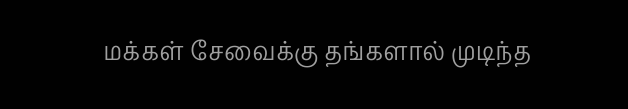மக்கள் சேவைக்கு தங்களால் முடிந்த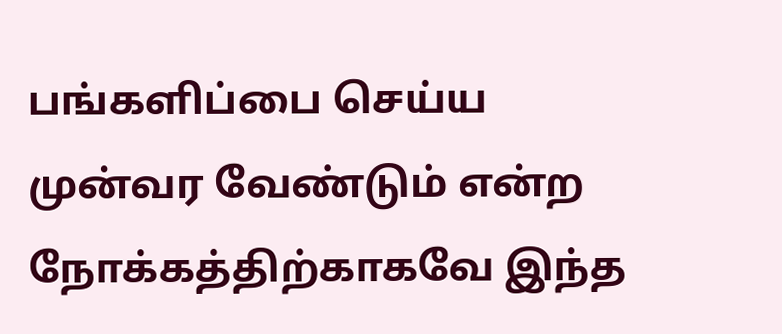பங்களிப்பை செய்ய முன்வர வேண்டும் என்ற நோக்கத்திற்காகவே இந்த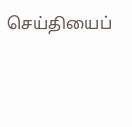செய்தியைப்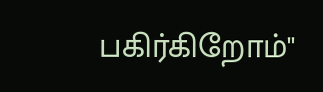பகிர்கிறோம்''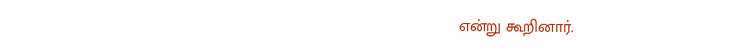என்று கூறினார்.